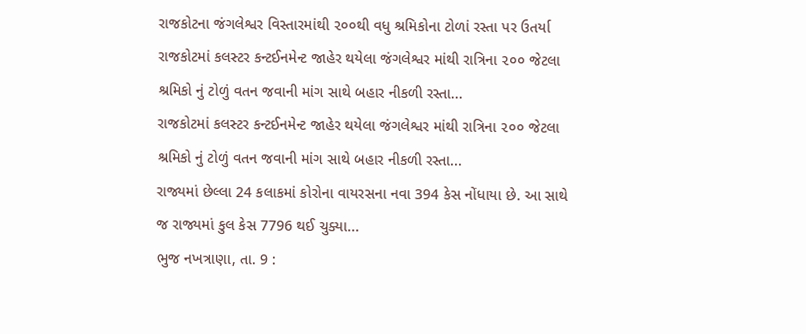રાજકોટના જંગલેશ્વર વિસ્તારમાંથી ૨૦૦થી વધુ શ્રમિકોના ટોળાં રસ્તા પર ઉતર્યા
રાજકોટમાં કલસ્ટર કન્ટઈનમેન્ટ જાહેર થયેલા જંગલેશ્વર માંથી રાત્રિના ૨૦૦ જેટલા શ્રમિકો નું ટોળું વતન જવાની માંગ સાથે બહાર નીકળી રસ્તા...
રાજકોટમાં કલસ્ટર કન્ટઈનમેન્ટ જાહેર થયેલા જંગલેશ્વર માંથી રાત્રિના ૨૦૦ જેટલા શ્રમિકો નું ટોળું વતન જવાની માંગ સાથે બહાર નીકળી રસ્તા...
રાજ્યમાં છેલ્લા 24 કલાકમાં કોરોના વાયરસના નવા 394 કેસ નોંધાયા છે. આ સાથે જ રાજ્યમાં કુલ કેસ 7796 થઈ ચુક્યા...
ભુજ નખત્રાણા, તા. 9 :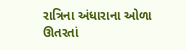રાત્રિના અંધારાના ઓળા ઊતરતાં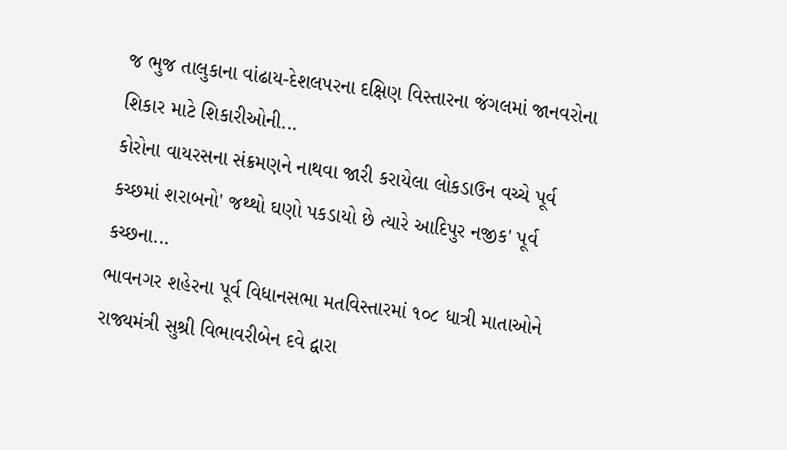જ ભુજ તાલુકાના વાંઢાય-દેશલપરના દક્ષિણ વિસ્તારના જંગલમાં જાનવરોના શિકાર માટે શિકારીઓની...
કોરોના વાયરસના સંક્રમણને નાથવા જારી કરાયેલા લોકડાઉન વચ્ચે પૂર્વ કચ્છમાં શરાબનો' જથ્થો ઘણો પકડાયો છે ત્યારે આદિપુર નજીક' પૂર્વ કચ્છના...
ભાવનગર શહેરના પૂર્વ વિધાનસભા મતવિસ્તારમાં ૧૦૮ ધાત્રી માતાઓને રાજ્યમંત્રી સુશ્રી વિભાવરીબેન દવે દ્વારા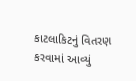કાટલાકિટનું વિતરણ કરવામાં આવ્યું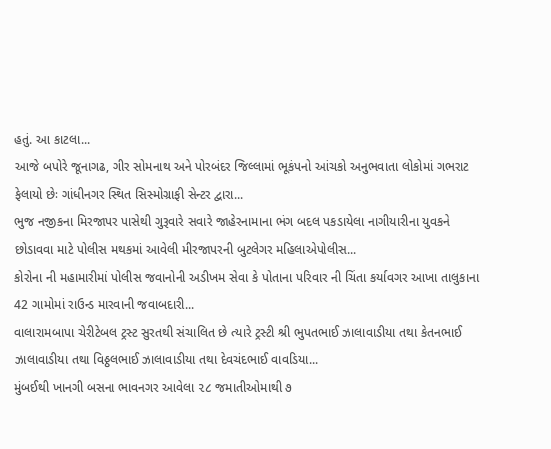હતું. આ કાટલા...
આજે બપોરે જૂનાગઢ, ગીર સોમનાથ અને પોરબંદર જિલ્લામાં ભૂકંપનો આંચકો અનુભવાતા લોકોમાં ગભરાટ ફેલાયો છેઃ ગાંધીનગર સ્થિત સિસ્મોગ્રાફી સેન્ટર દ્વારા...
ભુજ નજીકના મિરજાપર પાસેથી ગુરૂવારે સવારે જાહેરનામાના ભંગ બદલ પકડાયેલા નાગીયારીના યુવકને છોડાવવા માટે પોલીસ મથકમાં આવેલી મીરજાપરની બુટલેગર મહિલાએપોલીસ...
કોરોના ની મહામારીમાં પોલીસ જવાનોની અડીખમ સેવા કે પોતાના પરિવાર ની ચિંતા કર્યાવગર આખા તાલુકાના 42 ગામોમાં રાઉન્ડ મારવાની જવાબદારી...
વાલારામબાપા ચેરીટેબલ ટ્રસ્ટ સુરતથી સંચાલિત છે ત્યારે ટ્રસ્ટી શ્રી ભુપતભાઈ ઝાલાવાડીયા તથા કેતનભાઈ ઝાલાવાડીયા તથા વિઠ્ઠલભાઈ ઝાલાવાડીયા તથા દેવચંદભાઈ વાવડિયા...
મુંબઈથી ખાનગી બસના ભાવનગર આવેલા ૨૮ જમાતીઓમાથી ૭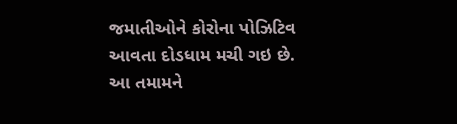જમાતીઓને કોરોના પોઝિટિવ આવતા દોડધામ મચી ગઇ છે. આ તમામને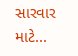સારવાર માટે...